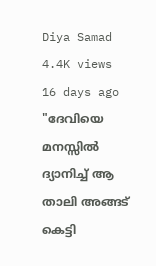Diya Samad
4.4K views
16 days ago
"ദേവിയെ മനസ്സിൽ ദ്യാനിച്ച് ആ താലി അങ്ങട് കെട്ടി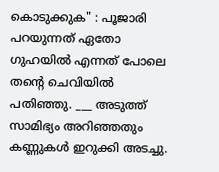കൊടുക്കുക" : പൂജാരി പറയുന്നത് ഏതോ ഗുഹയിൽ എന്നത് പോലെ തന്റെ ചെവിയിൽ പതിഞ്ഞു. ___ അടുത്ത് സാമിഭ്യം അറിഞ്ഞതും കണ്ണുകൾ ഇറുക്കി അടച്ചു.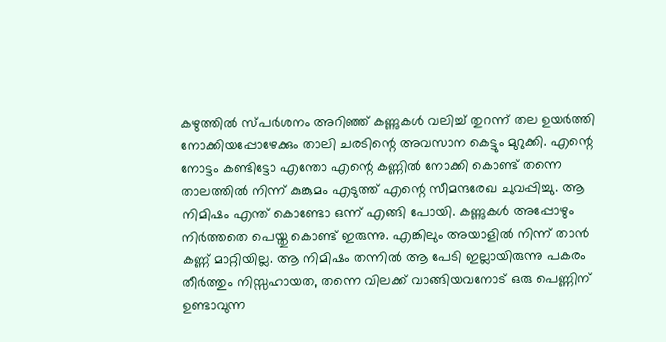കഴുത്തിൽ സ്പർശനം അറിഞ്ഞ് കണ്ണുകൾ വലിച്ച് തുറന്ന് തല ഉയർത്തി നോക്കിയപ്പോഴേക്കും താലി ചരടിന്റെ അവസാന കെട്ടും മുറുക്കി. എന്റെ നോട്ടം കണ്ടിട്ടോ എന്തോ എന്റെ കണ്ണിൽ നോക്കി കൊണ്ട് തന്നെ താലത്തിൽ നിന്ന് കുങ്കുമം എടുത്ത് എന്റെ സീമന്ദരേഖ ചുവപ്പിച്ചു. ആ നിമിഷം എന്ത് കൊണ്ടോ ഒന്ന് എങ്ങി പോയി. കണ്ണുകൾ അപ്പോഴും നിർത്തതെ പെയ്തു കൊണ്ട് ഇരുന്നു. എങ്കിലും അയാളിൽ നിന്ന് താൻ കണ്ണ് മാറ്റിയില്ല. ആ നിമിഷം തന്നിൽ ആ പേടി ഇല്ലായിരുന്നു പകരം തീർത്തും നിസ്സഹായത, തന്നെ വിലക്ക് വാങ്ങിയവനോട് ഒരു പെണ്ണിന് ഉണ്ടാവുന്ന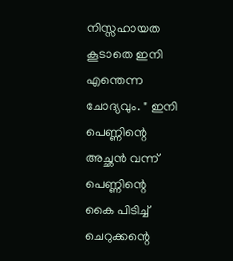നിസ്സഹായത കൂടാതെ ഇനി എന്തെന്ന ചോദ്യവും. " ഇനി പെണ്ണിന്റെ അച്ഛൻ വന്ന് പെണ്ണിന്റെ കൈ പിടിച്ച് ചെറുക്കന്റെ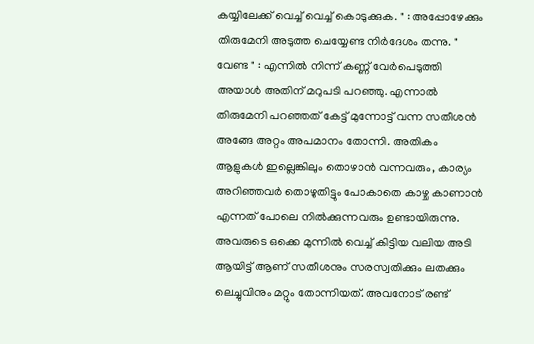കയ്യിലേക്ക് വെച്ച് വെച്ച് കൊടുക്കുക. " : അപ്പോഴേക്കും തിരുമേനി അടുത്ത ചെയ്യേണ്ട നിർദേശം തന്നു. " വേണ്ട " : എന്നിൽ നിന്ന് കണ്ണ് വേർപെടുത്തി അയാൾ അതിന് മറുപടി പറഞ്ഞു. എന്നാൽ തിരുമേനി പറഞ്ഞത് കേട്ട് മുന്നോട്ട് വന്ന സതീശൻ അങ്ങേ അറ്റം അപമാനം തോന്നി. അതികം ആളുകൾ ഇല്ലെങ്കിലും തൊഴാൻ വന്നവരും, കാര്യം അറിഞ്ഞവർ തൊഴുതിട്ടും പോകാതെ കാഴ്ച കാണാൻ എന്നത് പോലെ നിൽക്കുന്നവരും ഉണ്ടായിരുന്നു. അവരുടെ ഒക്കെ മുന്നിൽ വെച്ച് കിട്ടിയ വലിയ അടി ആയിട്ട് ആണ് സതീശനും സരസ്വതിക്കും ലതക്കും ലെച്ചുവിനും മറ്റും തോന്നിയത്. അവനോട് രണ്ട്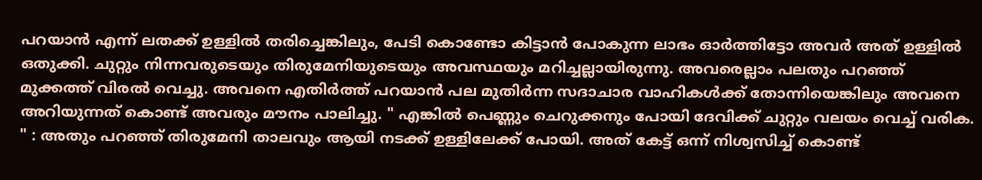പറയാൻ എന്ന് ലതക്ക് ഉള്ളിൽ തരിച്ചെങ്കിലും, പേടി കൊണ്ടോ കിട്ടാൻ പോകുന്ന ലാഭം ഓർത്തിട്ടോ അവർ അത് ഉള്ളിൽ ഒതുക്കി. ചുറ്റും നിന്നവരുടെയും തിരുമേനിയുടെയും അവസ്ഥയും മറിച്ചല്ലായിരുന്നു. അവരെല്ലാം പലതും പറഞ്ഞ് മുക്കത്ത് വിരൽ വെച്ചു. അവനെ എതിർത്ത് പറയാൻ പല മുതിർന്ന സദാചാര വാഹികൾക്ക് തോന്നിയെങ്കിലും അവനെ അറിയുന്നത് കൊണ്ട് അവരും മൗനം പാലിച്ചു. " എങ്കിൽ പെണ്ണും ചെറുക്കനും പോയി ദേവിക്ക് ചുറ്റും വലയം വെച്ച് വരിക. " : അതും പറഞ്ഞ് തിരുമേനി താലവും ആയി നടക്ക് ഉള്ളിലേക്ക് പോയി. അത് കേട്ട് ഒന്ന് നിശ്വസിച്ച് കൊണ്ട്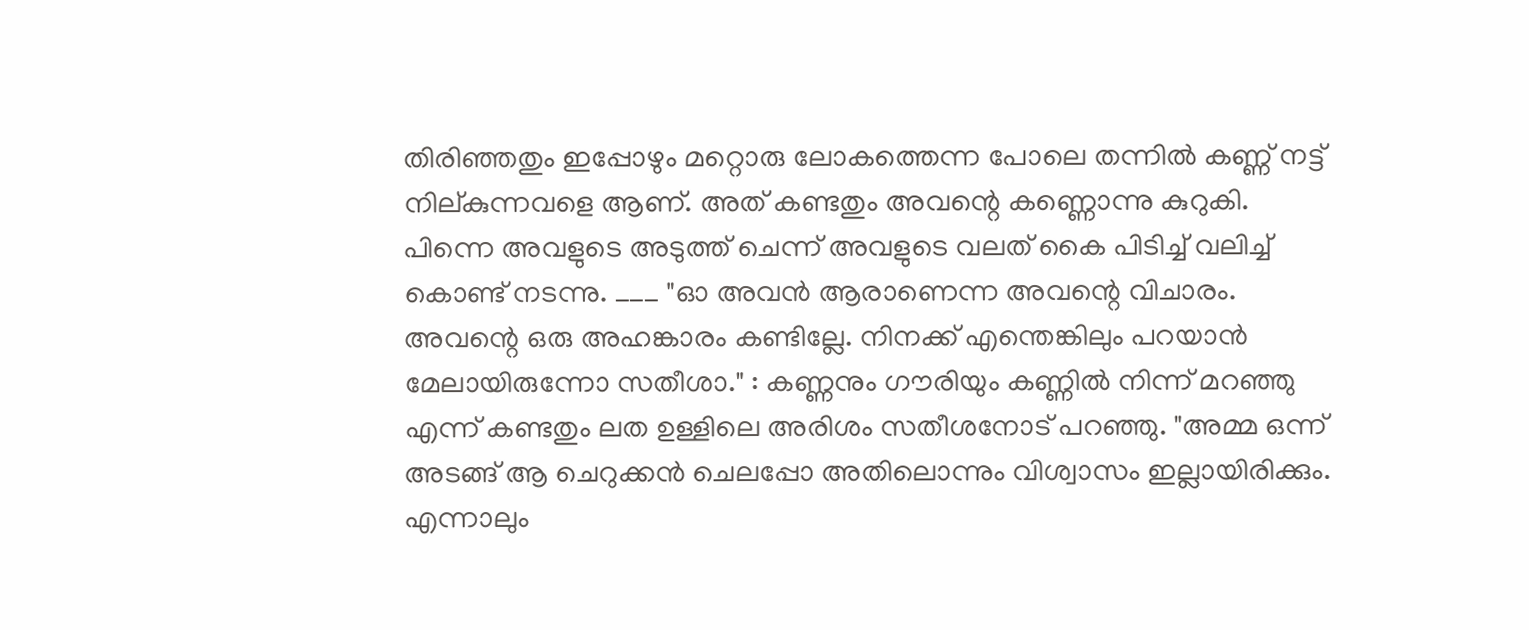തിരിഞ്ഞതും ഇപ്പോഴും മറ്റൊരു ലോകത്തെന്ന പോലെ തന്നിൽ കണ്ണ് നട്ട് നില്കുന്നവളെ ആണ്. അത് കണ്ടതും അവന്റെ കണ്ണൊന്നു കുറുകി. പിന്നെ അവളുടെ അടുത്ത് ചെന്ന് അവളുടെ വലത് കൈ പിടിച്ച് വലിച്ച് കൊണ്ട് നടന്നു. ___ "ഓ അവൻ ആരാണെന്ന അവന്റെ വിചാരം. അവന്റെ ഒരു അഹങ്കാരം കണ്ടില്ലേ. നിനക്ക് എന്തെങ്കിലും പറയാൻ മേലായിരുന്നോ സതീശാ." : കണ്ണനും ഗൗരിയും കണ്ണിൽ നിന്ന് മറഞ്ഞു എന്ന് കണ്ടതും ലത ഉള്ളിലെ അരിശം സതീശനോട് പറഞ്ഞു. "അമ്മ ഒന്ന് അടങ്ങ് ആ ചെറുക്കൻ ചെലപ്പോ അതിലൊന്നും വിശ്വാസം ഇല്ലായിരിക്കും. എന്നാലും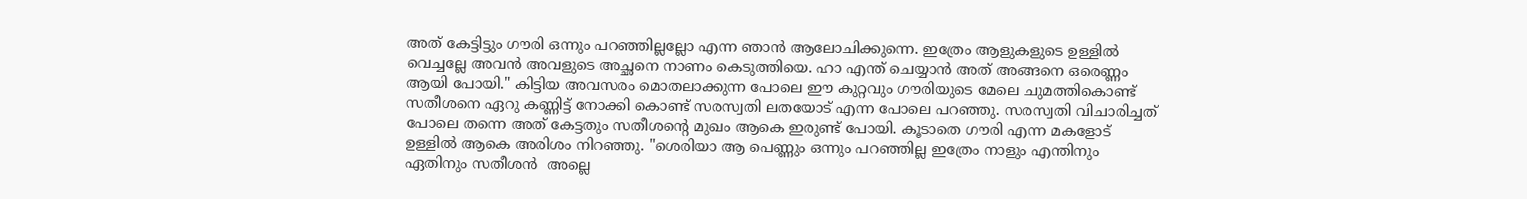അത് കേട്ടിട്ടും ഗൗരി ഒന്നും പറഞ്ഞില്ലല്ലോ എന്ന ഞാൻ ആലോചിക്കുന്നെ. ഇത്രേം ആളുകളുടെ ഉള്ളിൽ വെച്ചല്ലേ അവൻ അവളുടെ അച്ഛനെ നാണം കെടുത്തിയെ. ഹാ എന്ത് ചെയ്യാൻ അത് അങ്ങനെ ഒരെണ്ണം ആയി പോയി." കിട്ടിയ അവസരം മൊതലാക്കുന്ന പോലെ ഈ കുറ്റവും ഗൗരിയുടെ മേലെ ചുമത്തികൊണ്ട് സതീശനെ ഏറു കണ്ണിട്ട് നോക്കി കൊണ്ട് സരസ്വതി ലതയോട് എന്ന പോലെ പറഞ്ഞു. സരസ്വതി വിചാരിച്ചത് പോലെ തന്നെ അത് കേട്ടതും സതീശന്റെ മുഖം ആകെ ഇരുണ്ട് പോയി. കൂടാതെ ഗൗരി എന്ന മകളോട് ഉള്ളിൽ ആകെ അരിശം നിറഞ്ഞു. "ശെരിയാ ആ പെണ്ണും ഒന്നും പറഞ്ഞില്ല ഇത്രേം നാളും എന്തിനും ഏതിനും സതീശൻ  അല്ലെ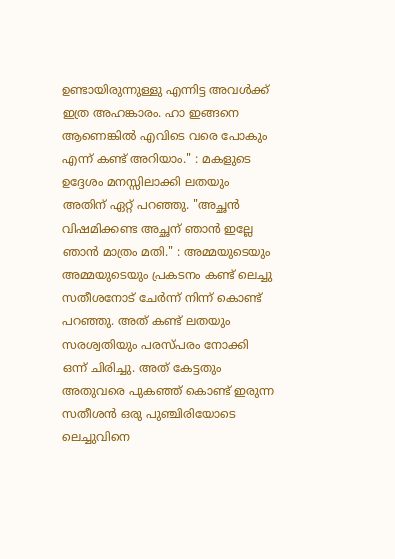ഉണ്ടായിരുന്നുള്ളു എന്നിട്ട അവൾക്ക് ഇത്ര അഹങ്കാരം. ഹാ ഇങ്ങനെ ആണെങ്കിൽ എവിടെ വരെ പോകും എന്ന് കണ്ട് അറിയാം." : മകളുടെ ഉദ്ദേശം മനസ്സിലാക്കി ലതയും അതിന് ഏറ്റ് പറഞ്ഞു. "അച്ഛൻ വിഷമിക്കണ്ട അച്ഛന് ഞാൻ ഇല്ലേ ഞാൻ മാത്രം മതി." : അമ്മയുടെയും അമ്മയുടെയും പ്രകടനം കണ്ട് ലെച്ചു സതീശനോട് ചേർന്ന് നിന്ന് കൊണ്ട് പറഞ്ഞു. അത് കണ്ട് ലതയും സരശ്വതിയും പരസ്പരം നോക്കി ഒന്ന് ചിരിച്ചു. അത് കേട്ടതും അതുവരെ പുകഞ്ഞ് കൊണ്ട് ഇരുന്ന സതീശൻ ഒരു പുഞ്ചിരിയോടെ ലെച്ചുവിനെ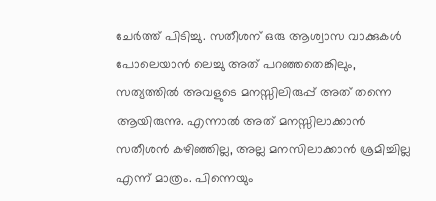ചേർത്ത് പിടിച്ചു. സതീശന് ഒരു ആശ്വാസ വാക്കുകൾ പോലെയാൻ ലെച്ചു അത് പറഞ്ഞതെങ്കിലും, സത്യത്തിൽ അവളുടെ മനസ്സിലിരുപ്പ് അത് തന്നെ ആയിരുന്നു. എന്നാൽ അത് മനസ്സിലാക്കാൻ സതീശൻ കഴിഞ്ഞില്ല, അല്ല മനസിലാക്കാൻ ശ്രമിച്ചില്ല എന്ന് മാത്രം. പിന്നെയും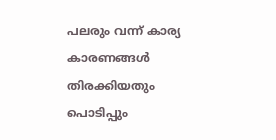പലരും വന്ന് കാര്യ കാരണങ്ങൾ തിരക്കിയതും പൊടിപ്പും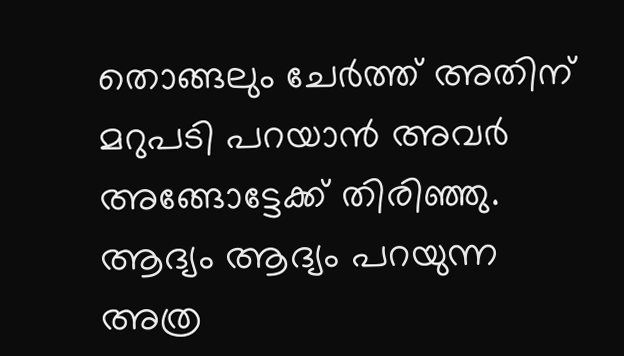തൊങ്ങലും ചേർത്ത് അതിന് മറുപടി പറയാൻ അവർ അങ്ങോട്ടേക്ക് തിരിഞ്ഞു. ആദ്യം ആദ്യം പറയുന്ന അത്ര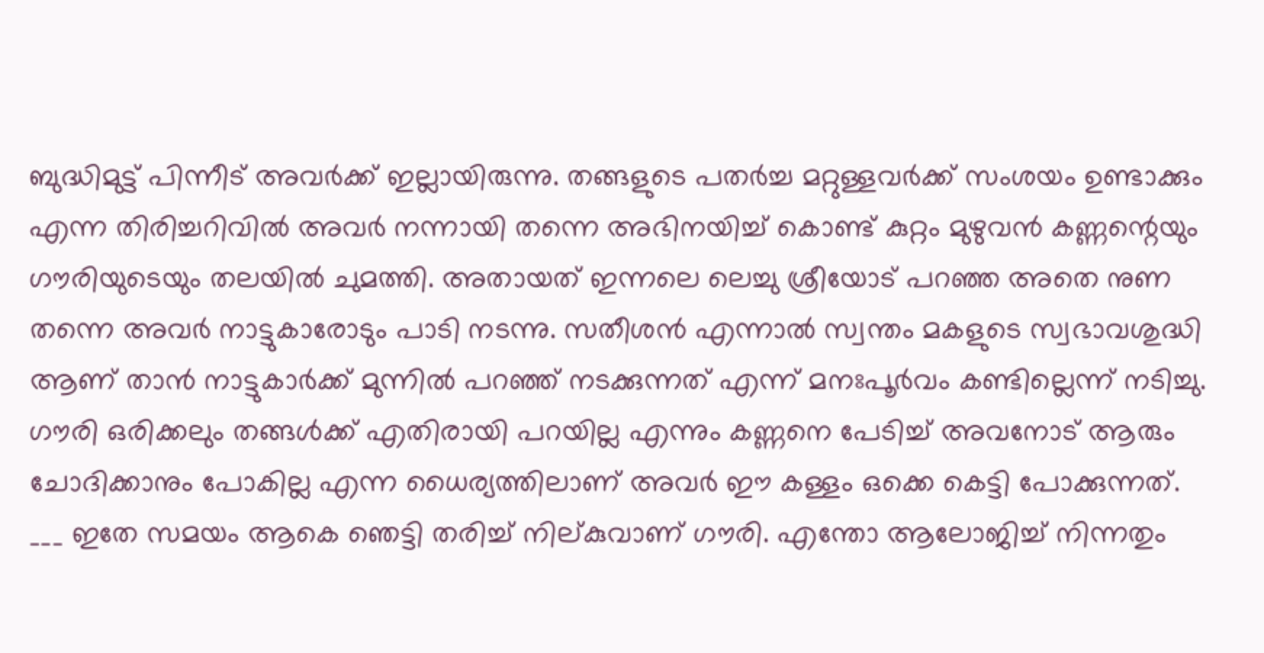ബുദ്ധിമുട്ട് പിന്നീട് അവർക്ക് ഇല്ലായിരുന്നു. തങ്ങളുടെ പതർച്ച മറ്റുള്ളവർക്ക് സംശയം ഉണ്ടാക്കും എന്ന തിരിച്ചറിവിൽ അവർ നന്നായി തന്നെ അഭിനയിച്ച് കൊണ്ട് കുറ്റം മുഴുവൻ കണ്ണന്റെയും ഗൗരിയുടെയും തലയിൽ ചുമത്തി. അതായത് ഇന്നലെ ലെച്ചു ശ്രീയോട് പറഞ്ഞ അതെ നുണ തന്നെ അവർ നാട്ടുകാരോടും പാടി നടന്നു. സതീശൻ എന്നാൽ സ്വന്തം മകളുടെ സ്വഭാവശുദ്ധി ആണ് താൻ നാട്ടുകാർക്ക് മുന്നിൽ പറഞ്ഞ് നടക്കുന്നത് എന്ന് മനഃപൂർവം കണ്ടില്ലെന്ന് നടിച്ചു. ഗൗരി ഒരിക്കലും തങ്ങൾക്ക് എതിരായി പറയില്ല എന്നും കണ്ണനെ പേടിച്ച് അവനോട് ആരും ചോദിക്കാനും പോകില്ല എന്ന ധൈര്യത്തിലാണ് അവർ ഈ കള്ളം ഒക്കെ കെട്ടി പോക്കുന്നത്. ___ ഇതേ സമയം ആകെ ഞെട്ടി തരിച്ച് നില്കുവാണ് ഗൗരി. എന്തോ ആലോജിച്ച് നിന്നതും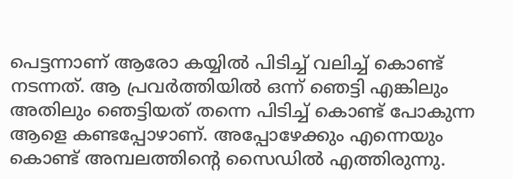പെട്ടന്നാണ് ആരോ കയ്യിൽ പിടിച്ച് വലിച്ച് കൊണ്ട് നടന്നത്. ആ പ്രവർത്തിയിൽ ഒന്ന് ഞെട്ടി എങ്കിലും അതിലും ഞെട്ടിയത് തന്നെ പിടിച്ച് കൊണ്ട് പോകുന്ന ആളെ കണ്ടപ്പോഴാണ്. അപ്പോഴേക്കും എന്നെയും കൊണ്ട് അമ്പലത്തിന്റെ സൈഡിൽ എത്തിരുന്നു.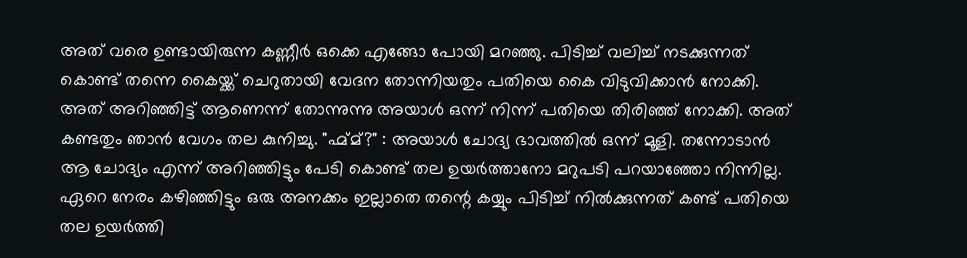അത് വരെ ഉണ്ടായിരുന്ന കണ്ണീർ ഒക്കെ എങ്ങോ പോയി മറഞ്ഞു. പിടിച്ച് വലിച്ച് നടക്കുന്നത് കൊണ്ട് തന്നെ കൈയ്ക്ക് ചെറുതായി വേദന തോന്നിയതും പതിയെ കൈ വിടുവിക്കാൻ നോക്കി. അത് അറിഞ്ഞിട്ട് ആണെന്ന് തോന്നുന്നു അയാൾ ഒന്ന് നിന്ന് പതിയെ തിരിഞ്ഞ് നോക്കി. അത് കണ്ടതും ഞാൻ വേഗം തല കുനിച്ചു. "ഹ്മ്മ്?" : അയാൾ ചോദ്യ ഭാവത്തിൽ ഒന്ന് മൂളി. തന്നോടാൻ ആ ചോദ്യം എന്ന് അറിഞ്ഞിട്ടും പേടി കൊണ്ട് തല ഉയർത്താനോ മറുപടി പറയാഞ്ഞോ നിന്നില്ല. ഏറെ നേരം കഴിഞ്ഞിട്ടും ഒരു അനക്കം ഇല്ലാതെ തന്റെ കയ്യും പിടിച്ച് നിൽക്കുന്നത് കണ്ട് പതിയെ തല ഉയർത്തി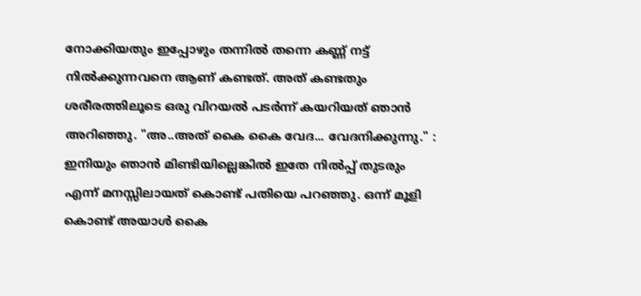നോക്കിയതും ഇപ്പോഴും തന്നിൽ തന്നെ കണ്ണ് നട്ട് നിൽക്കുന്നവനെ ആണ് കണ്ടത്. അത് കണ്ടതും ശരീരത്തിലൂടെ ഒരു വിറയൽ പടർന്ന് കയറിയത് ഞാൻ അറിഞ്ഞു. "അ..അത് കൈ കൈ വേദ... വേദനിക്കുന്നു." : ഇനിയും ഞാൻ മിണ്ടിയില്ലെങ്കിൽ ഇതേ നിൽപ്പ് തുടരും എന്ന് മനസ്സിലായത് കൊണ്ട് പതിയെ പറഞ്ഞു. ഒന്ന് മൂളി കൊണ്ട് അയാൾ കൈ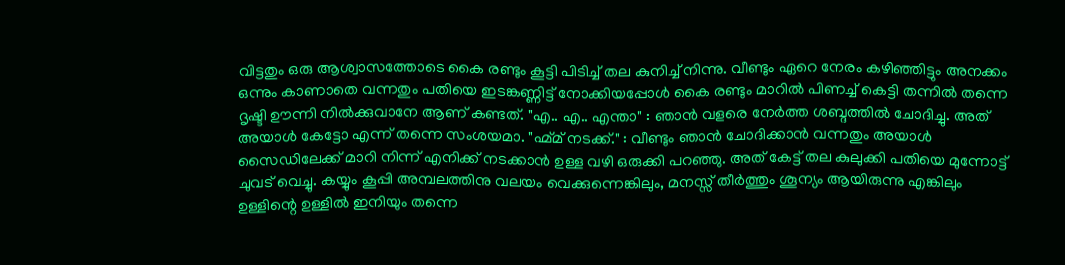വിട്ടതും ഒരു ആശ്വാസത്തോടെ കൈ രണ്ടും കൂട്ടി പിടിച്ച് തല കുനിച്ച് നിന്നു. വീണ്ടും ഏറെ നേരം കഴിഞ്ഞിട്ടും അനക്കം ഒന്നും കാണാതെ വന്നതും പതിയെ ഇടങ്കണ്ണിട്ട് നോക്കിയപ്പോൾ കൈ രണ്ടും മാറിൽ പിണച്ച് കെട്ടി തന്നിൽ തന്നെ ദൃഷ്ടി ഊന്നി നിൽക്കുവാനേ ആണ് കണ്ടത്. "എ.. എ.. എന്താ" : ഞാൻ വളരെ നേർത്ത ശബ്ദത്തിൽ ചോദിച്ചു. അത് അയാൾ കേട്ടോ എന്ന് തന്നെ സംശയമാ. "ഹ്മ്മ് നടക്ക്." : വീണ്ടും ഞാൻ ചോദിക്കാൻ വന്നതും അയാൾ സൈഡിലേക്ക് മാറി നിന്ന് എനിക്ക് നടക്കാൻ ഉള്ള വഴി ഒരുക്കി പറഞ്ഞു. അത് കേട്ട് തല കുലുക്കി പതിയെ മുന്നോട്ട് ചുവട് വെച്ചു. കയ്യും കൂപ്പി അമ്പലത്തിനു വലയം വെക്കുന്നെങ്കിലും, മനസ്സ് തീർത്തും ശൂന്യം ആയിരുന്നു എങ്കിലും ഉള്ളിന്റെ ഉള്ളിൽ ഇനിയും തന്നെ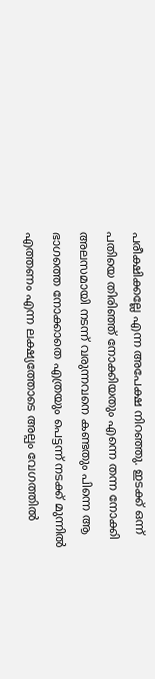പരീക്ഷിക്കല്ലേ എന്ന അപേക്ഷ നിറഞ്ഞു. ഇടക്ക് ഒന്ന് പതിയെ തിരിഞ്ഞ് നോക്കിയതും എന്നെ തന്ന നോക്കി അലസമായി നടന്ന് വരുന്നവനെ കണ്ടതും പിന്നെ ആ ഭാഗത്തെ നോക്കാതെ എത്രയും പെട്ടന്ന് നടക്ക് മുന്നിൽ എത്തണം എന്ന ലക്ഷ്യത്തോടെ അല്പം വേഗത്തിൽ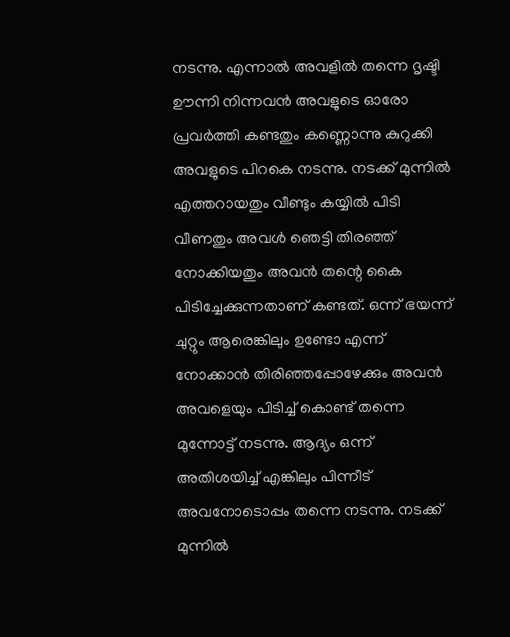നടന്നു. എന്നാൽ അവളിൽ തന്നെ ദൃഷ്ടി ഊന്നി നിന്നവൻ അവളുടെ ഓരോ പ്രവർത്തി കണ്ടതും കണ്ണൊന്നു കുറുക്കി അവളുടെ പിറകെ നടന്നു. നടക്ക് മുന്നിൽ എത്തറായതും വീണ്ടും കയ്യിൽ പിടി വീണതും അവൾ ഞെട്ടി തിരഞ്ഞ് നോക്കിയതും അവൻ തന്റെ കൈ പിടിച്ചേക്കുന്നതാണ് കണ്ടത്. ഒന്ന് ഭയന്ന് ചുറ്റും ആരെങ്കിലും ഉണ്ടോ എന്ന് നോക്കാൻ തിരിഞ്ഞപ്പോഴേക്കും അവൻ അവളെയും പിടിച്ച് കൊണ്ട് തന്നെ മുന്നോട്ട് നടന്നു. ആദ്യം ഒന്ന് അതിശയിച്ച് എങ്കിലും പിന്നീട് അവനോടൊപ്പം തന്നെ നടന്നു. നടക്ക് മുന്നിൽ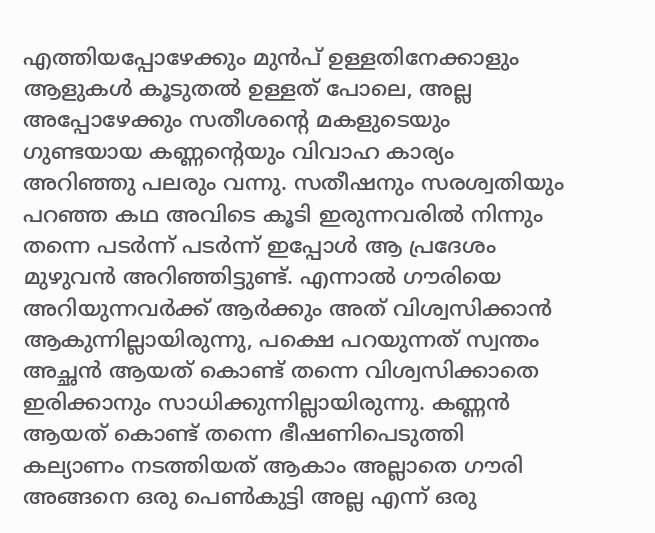എത്തിയപ്പോഴേക്കും മുൻപ് ഉള്ളതിനേക്കാളും ആളുകൾ കൂടുതൽ ഉള്ളത് പോലെ, അല്ല അപ്പോഴേക്കും സതീശന്റെ മകളുടെയും ഗുണ്ടയായ കണ്ണന്റെയും വിവാഹ കാര്യം അറിഞ്ഞു പലരും വന്നു. സതീഷനും സരശ്വതിയും പറഞ്ഞ കഥ അവിടെ കൂടി ഇരുന്നവരിൽ നിന്നും തന്നെ പടർന്ന് പടർന്ന് ഇപ്പോൾ ആ പ്രദേശം മുഴുവൻ അറിഞ്ഞിട്ടുണ്ട്. എന്നാൽ ഗൗരിയെ അറിയുന്നവർക്ക് ആർക്കും അത് വിശ്വസിക്കാൻ ആകുന്നില്ലായിരുന്നു, പക്ഷെ പറയുന്നത് സ്വന്തം അച്ഛൻ ആയത് കൊണ്ട് തന്നെ വിശ്വസിക്കാതെ ഇരിക്കാനും സാധിക്കുന്നില്ലായിരുന്നു. കണ്ണൻ ആയത് കൊണ്ട് തന്നെ ഭീഷണിപെടുത്തി കല്യാണം നടത്തിയത് ആകാം അല്ലാതെ ഗൗരി അങ്ങനെ ഒരു പെൺകുട്ടി അല്ല എന്ന് ഒരു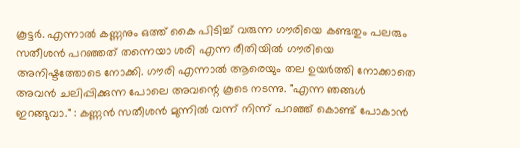കൂട്ടർ. എന്നാൽ കണ്ണനും ഒത്ത് കൈ പിടിച്ച് വരുന്ന ഗൗരിയെ കണ്ടതും പലരും സതീശൻ പറഞ്ഞത് തന്നെയാ ശരി എന്ന രീതിയിൽ ഗൗരിയെ അനിഷ്ടത്തോടെ നോക്കി. ഗൗരി എന്നാൽ ആരെയും തല ഉയർത്തി നോക്കാതെ അവൻ ചലിപ്പിക്കുന്ന പോലെ അവന്റെ കൂടെ നടന്നു. "എന്ന ഞങ്ങൾ ഇറങ്ങുവാ." : കണ്ണൻ സതീശൻ മുന്നിൽ വന്ന് നിന്ന് പറഞ്ഞ് കൊണ്ട് പോകാൻ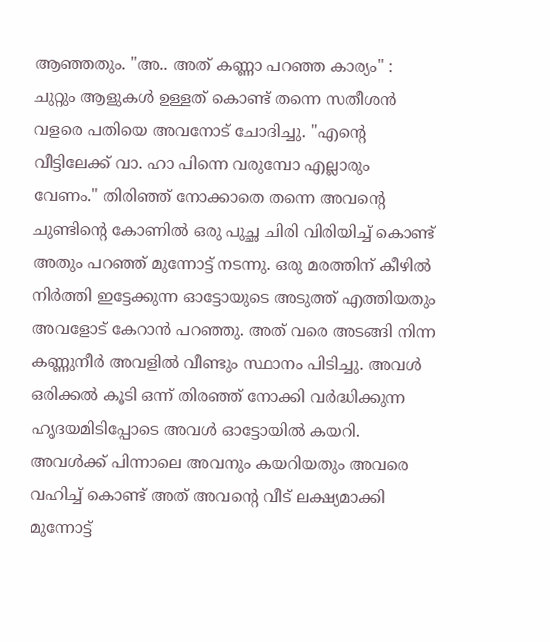ആഞ്ഞതും. "അ.. അത് കണ്ണാ പറഞ്ഞ കാര്യം" : ചുറ്റും ആളുകൾ ഉള്ളത് കൊണ്ട് തന്നെ സതീശൻ വളരെ പതിയെ അവനോട് ചോദിച്ചു. "എന്റെ വീട്ടിലേക്ക് വാ. ഹാ പിന്നെ വരുമ്പോ എല്ലാരും വേണം." തിരിഞ്ഞ് നോക്കാതെ തന്നെ അവന്റെ ചുണ്ടിന്റെ കോണിൽ ഒരു പുച്ഛ ചിരി വിരിയിച്ച് കൊണ്ട് അതും പറഞ്ഞ് മുന്നോട്ട് നടന്നു. ഒരു മരത്തിന് കീഴിൽ നിർത്തി ഇട്ടേക്കുന്ന ഓട്ടോയുടെ അടുത്ത് എത്തിയതും അവളോട് കേറാൻ പറഞ്ഞു. അത് വരെ അടങ്ങി നിന്ന കണ്ണുനീർ അവളിൽ വീണ്ടും സ്ഥാനം പിടിച്ചു. അവൾ ഒരിക്കൽ കൂടി ഒന്ന് തിരഞ്ഞ് നോക്കി വർദ്ധിക്കുന്ന ഹൃദയമിടിപ്പോടെ അവൾ ഓട്ടോയിൽ കയറി. അവൾക്ക് പിന്നാലെ അവനും കയറിയതും അവരെ വഹിച്ച് കൊണ്ട് അത് അവന്റെ വീട് ലക്ഷ്യമാക്കി മുന്നോട്ട്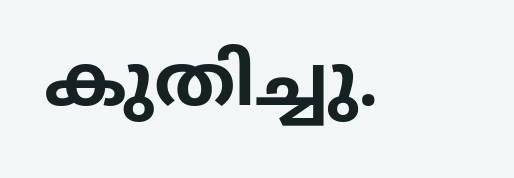കുതിച്ചു.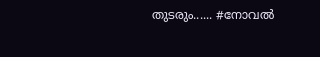തുടരും...... #നോവൽ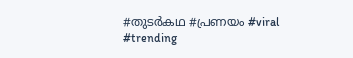#തുടർകഥ #പ്രണയം #viral #trending